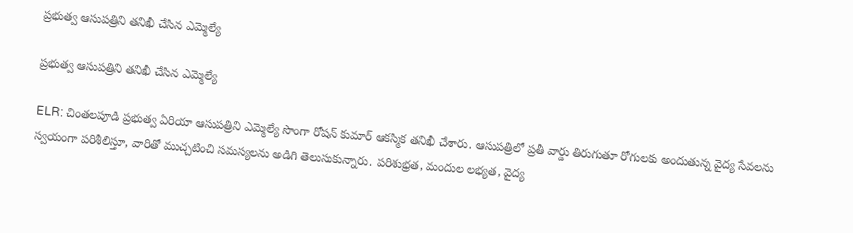ప్రభుత్వ ఆసుపత్రిని తనిఖీ చేసిన ఎమ్మెల్యే

ప్రభుత్వ ఆసుపత్రిని తనిఖీ చేసిన ఎమ్మెల్యే

ELR: చింతలపూడి ప్రభుత్వ ఏరియా ఆసుపత్రిని ఎమ్మెల్యే సొంగా రోషన్ కుమార్ ఆకస్మిక తనిఖీ చేశారు. ఆసుపత్రిలో ప్రతీ వార్డు తిరుగుతూ రోగులకు అందుతున్న వైద్య సేవలను స్వయంగా పరిశీలిస్తూ, వారితో ముచ్చటించి సమస్యలను అడిగి తెలుసుకున్నారు. పరిశుభ్రత, మందుల లభ్యత, వైద్య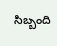సిబ్బంది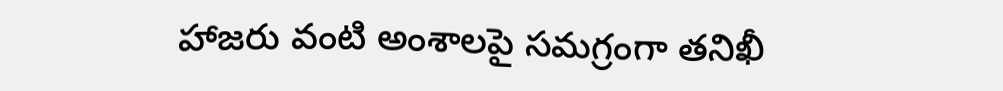హాజరు వంటి అంశాలపై సమగ్రంగా తనిఖీ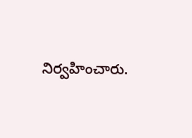నిర్వహించారు.